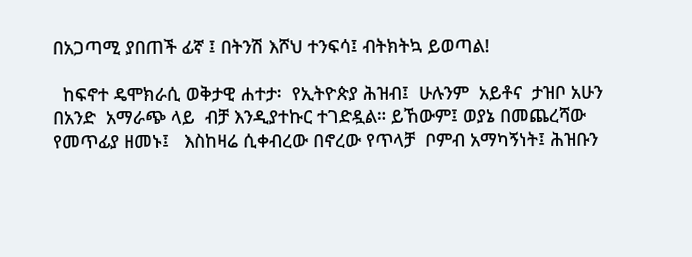በአጋጣሚ ያበጠች ፊኛ ፤ በትንሽ እሾህ ተንፍሳ፤ ብትክትኳ ይወጣል!

  ከፍኖተ ዴሞክራሲ ወቅታዊ ሐተታ፡  የኢትዮጵያ ሕዝብ፤  ሁሉንም  አይቶና  ታዝቦ አሁን  በአንድ  አማራጭ ላይ  ብቻ እንዲያተኩር ተገድዷል። ይኸውም፤ ወያኔ በመጨረሻው የመጥፊያ ዘመኑ፤   እስከዛሬ ሲቀብረው በኖረው የጥላቻ  ቦምብ አማካኝነት፤ ሕዝቡን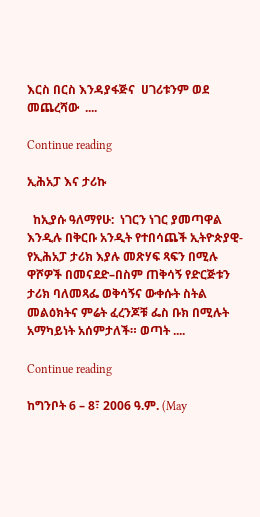እርስ በርስ እንዳያፋጅና  ሀገሪቱንም ወደ  መጨረሻው  ....

Continue reading

ኢሕአፓ እና ታሪኩ

  ከኢያሱ ዓለማየሁ:  ነገርን ነገር ያመጣዋል እንዲሉ በቅርቡ አንዲት የተበሳጨች ኢትዮጵያዊ- የኢሕአፓ ታሪክ እያሉ መጽሃፍ ጻፍን በሚሉ ዋሾዎች በመናደድ–በስም ጠቅሳኝ የድርጅቱን ታሪክ ባለመጻፌ ወቅሳኝና ውቀሱት ስትል መልዕክትና ምሬት ፈረንጆቹ ፌስ ቡክ በሚሉት አማካይነት አሰምታለች። ወጣት ....

Continue reading

ከግንቦት 6 – 8፣ 2006 ዓ.ም. (May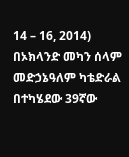14 – 16, 2014) በኦክላንድ መካን ሰላም መድኃኔዓለም ካቴድራል በተካሄደው 39ኛው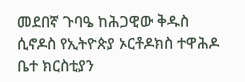መደበኛ ጉባዔ ከሕጋዊው ቅዱስ ሲኖዶስ የኢትዮጵያ ኦርቶዶክስ ተዋሕዶ ቤተ ክርስቲያን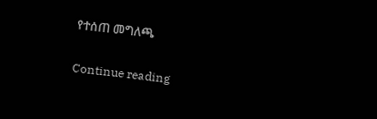የተሰጠ መግለጫ

Continue reading